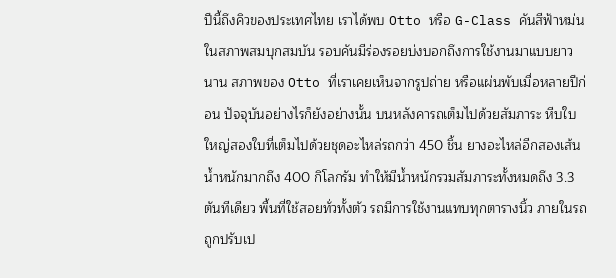ปีนี้ถึงคิวของประเทศไทย เราได้พบ Otto หรือ G-Class คันสีฟ้าหม่น ในสภาพสมบุกสมบัน รอบคันมีร่องรอยบ่งบอกถึงการใช้งานมาแบบยาวนาน สภาพของ Otto ที่เราเคยเห็นจากรูปถ่าย หรือแผ่นพับเมื่อหลายปีก่อน ปัจจุบันอย่างไรก็ยังอย่างนั้น บนหลังคารถเต็มไปด้วยสัมภาระ หีบใบใหญ่สองใบที่เต็มไปด้วยชุดอะไหล่รถกว่า 450 ชิ้น ยางอะไหล่อีกสองเส้นน้ำหนักมากถึง 400 กิโลกรัม ทำให้มีน้ำหนักรวมสัมภาระทั้งหมดถึง 3.3 ตันทีเดียว พื้นที่ใช้สอยทั่วทั้งตัว รถมีการใช้งานแทบทุกตารางนิ้ว ภายในรถถูกปรับเป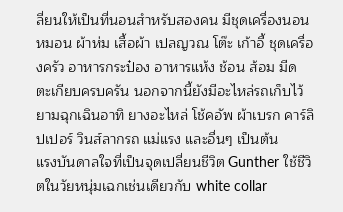ลี่ยนให้เป็นที่นอนสำหรับสองคน มีชุดเครื่องนอน หมอน ผ้าห่ม เสื้อผ้า เปลญวณ โต๊ะ เก้าอี้ ชุดเครื่องครัว อาหารกระป๋อง อาหารแห้ง ช้อน ส้อม มีด ตะเกียบครบครัน นอกจากนี้ยังมีอะไหล่รถเก็บไว้ยามฉุกเฉินอาทิ ยางอะไหล่ โช้คอัพ ผ้าเบรก คาร์ลิปเปอร์ วินส์ลากรถ แม่แรง และอื่นๆ เป็นต้น
แรงบันดาลใจที่เป็นจุดเปลี่ยนชีวิต Gunther ใช้ชีวิตในวัยหนุ่มเฉกเช่นเดียวกับ white collar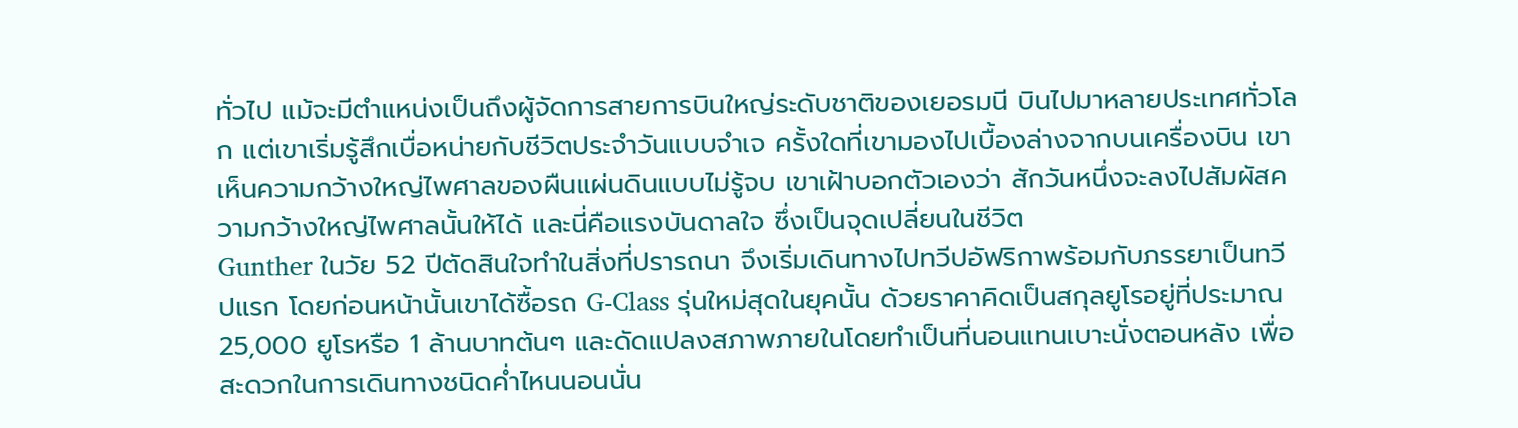ทั่วไป แม้จะมีตำแหน่งเป็นถึงผู้จัดการสายการบินใหญ่ระดับชาติของเยอรมนี บินไปมาหลายประเทศทั่วโลก แต่เขาเริ่มรู้สึกเบื่อหน่ายกับชีวิตประจำวันแบบจำเจ ครั้งใดที่เขามองไปเบื้องล่างจากบนเครื่องบิน เขาเห็นความกว้างใหญ่ไพศาลของผืนแผ่นดินแบบไม่รู้จบ เขาเฝ้าบอกตัวเองว่า สักวันหนึ่งจะลงไปสัมผัสความกว้างใหญ่ไพศาลนั้นให้ได้ และนี่คือแรงบันดาลใจ ซึ่งเป็นจุดเปลี่ยนในชีวิต
Gunther ในวัย 52 ปีตัดสินใจทำในสิ่งที่ปรารถนา จึงเริ่มเดินทางไปทวีปอัฟริกาพร้อมกับภรรยาเป็นทวีปแรก โดยก่อนหน้านั้นเขาได้ซื้อรถ G-Class รุ่นใหม่สุดในยุคนั้น ด้วยราคาคิดเป็นสกุลยูโรอยู่ที่ประมาณ 25,000 ยูโรหรือ 1 ล้านบาทต้นๆ และดัดแปลงสภาพภายในโดยทำเป็นที่นอนแทนเบาะนั่งตอนหลัง เพื่อสะดวกในการเดินทางชนิดค่ำไหนนอนนั่น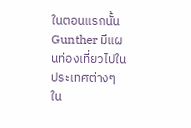ในตอนแรกนั้น Gunther มีแผนท่องเที่ยวไปในประเทศต่างๆ ใน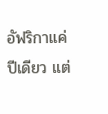อัฟริกาแค่ปีเดียว แต่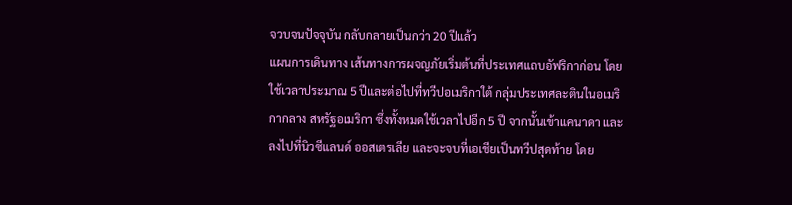จวบจนปัจจุบัน กลับกลายเป็นกว่า 20 ปีแล้ว
แผนการเดินทาง เส้นทางการผจญภัยเริ่มต้นที่ประเทศแถบอัฟริกาก่อน โดยใช้เวลาประมาณ 5 ปีและต่อไปที่ทวีปอเมริกาใต้ กลุ่มประเทศละตินในอเมริกากลาง สหรัฐอเมริกา ซึ่งทั้งหมดใช้เวลาไปอีก 5 ปี จากนั้นเข้าแคนาดา และลงไปที่นิวซีแลนด์ ออสเตรเลีย และจะจบที่เอเชียเป็นทวีปสุดท้าย โดย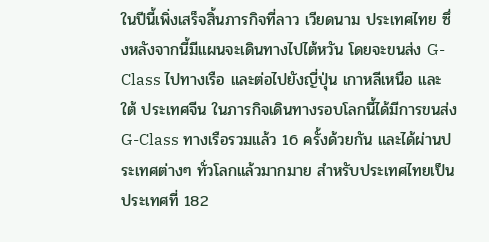ในปีนี้เพิ่งเสร็จสิ้นภารกิจที่ลาว เวียดนาม ประเทศไทย ซึ่งหลังจากนี้มีแผนจะเดินทางไปไต้หวัน โดยจะขนส่ง G-Class ไปทางเรือ และต่อไปยังญี่ปุ่น เกาหลีเหนือ และใต้ ประเทศจีน ในภารกิจเดินทางรอบโลกนี้ได้มีการขนส่ง G-Class ทางเรือรวมแล้ว 16 ครั้งด้วยกัน และได้ผ่านประเทศต่างๆ ทั่วโลกแล้วมากมาย สำหรับประเทศไทยเป็นประเทศที่ 182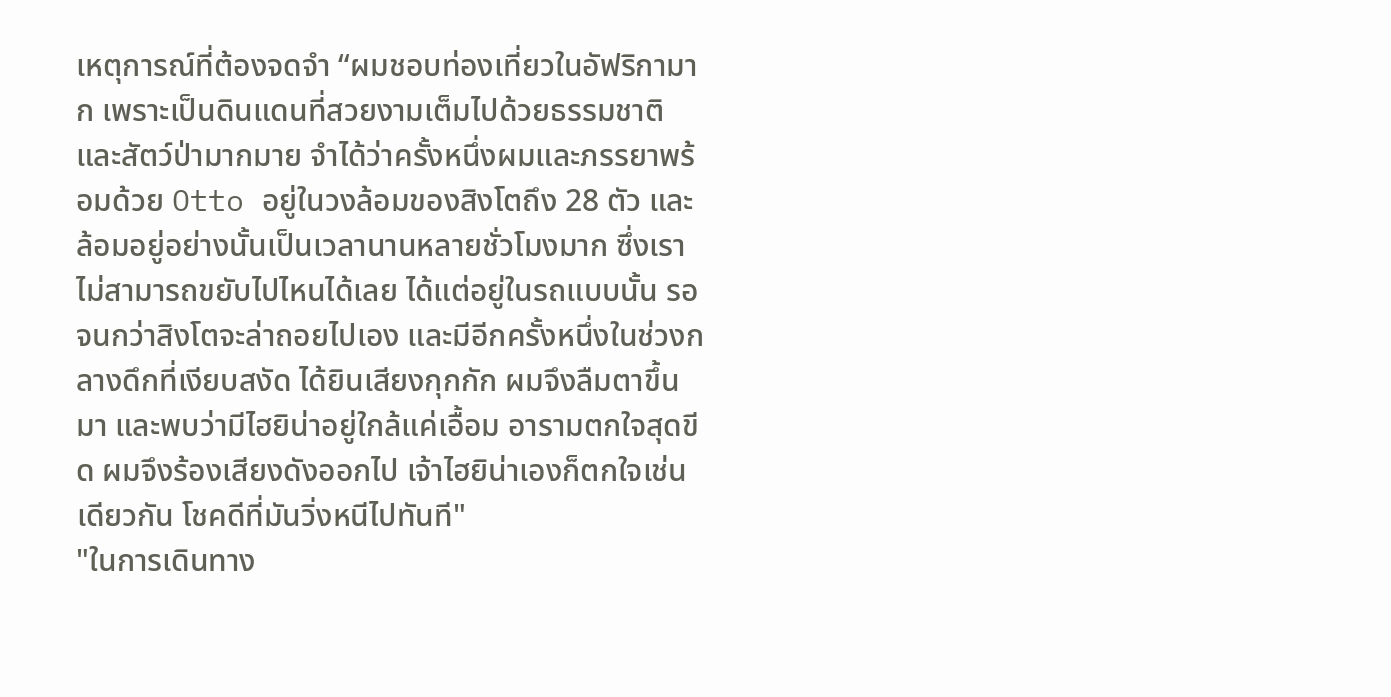เหตุการณ์ที่ต้องจดจำ “ผมชอบท่องเที่ยวในอัฟริกามาก เพราะเป็นดินแดนที่สวยงามเต็มไปด้วยธรรมชาติ และสัตว์ป่ามากมาย จำได้ว่าครั้งหนึ่งผมและภรรยาพร้อมด้วย Otto อยู่ในวงล้อมของสิงโตถึง 28 ตัว และล้อมอยู่อย่างนั้นเป็นเวลานานหลายชั่วโมงมาก ซึ่งเราไม่สามารถขยับไปไหนได้เลย ได้แต่อยู่ในรถแบบนั้น รอจนกว่าสิงโตจะล่าถอยไปเอง และมีอีกครั้งหนึ่งในช่วงกลางดึกที่เงียบสงัด ได้ยินเสียงกุกกัก ผมจึงลืมตาขึ้นมา และพบว่ามีไฮยิน่าอยู่ใกล้แค่เอื้อม อารามตกใจสุดขีด ผมจึงร้องเสียงดังออกไป เจ้าไฮยิน่าเองก็ตกใจเช่นเดียวกัน โชคดีที่มันวิ่งหนีไปทันที"
"ในการเดินทาง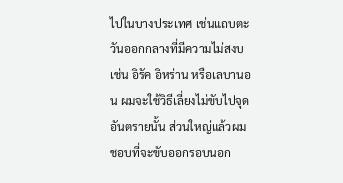ไปในบางประเทศ เช่นแถบตะวันออกกลางที่มีความไม่สงบ เช่น อิรัค อิหร่าน หรือเลบานอน ผมจะใช้วิธีเลี่ยงไม่ขับไปจุดอันตรายนั้น ส่วนใหญ่แล้วผมชอบที่จะขับออกรอบนอก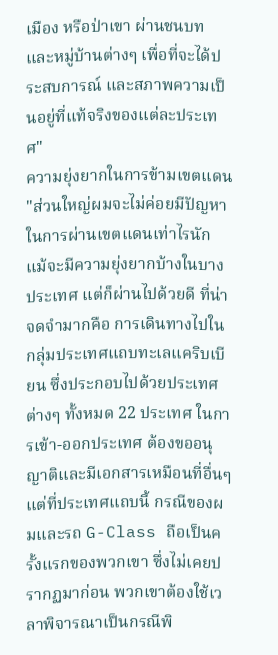เมือง หรือป่าเขา ผ่านชนบท และหมู่บ้านต่างๆ เพื่อที่จะได้ประสบการณ์ และสภาพความเป็นอยู่ที่แท้จริงของแต่ละประเทศ"
ความยุ่งยากในการข้ามเขตแดน "ส่วนใหญ่ผมจะไม่ค่อยมีปัญหาในการผ่านเขตแดนเท่าไรนัก แม้จะมีความยุ่งยากบ้างในบางประเทศ แต่ก็ผ่านไปด้วยดี ที่น่าจดจำมากคือ การเดินทางไปในกลุ่มประเทศแถบทะเลแคริบเบียน ซึ่งประกอบไปด้วยประเทศต่างๆ ทั้งหมด 22 ประเทศ ในการเข้า-ออกประเทศ ต้องขออนุญาติและมีเอกสารเหมือนที่อื่นๆ แต่ที่ประเทศแถบนี้ กรณีของผมและรถ G-Class ถือเป็นครั้งแรกของพวกเขา ซึ่งไม่เคยปรากฏมาก่อน พวกเขาต้องใช้เวลาพิจารณาเป็นกรณีพิ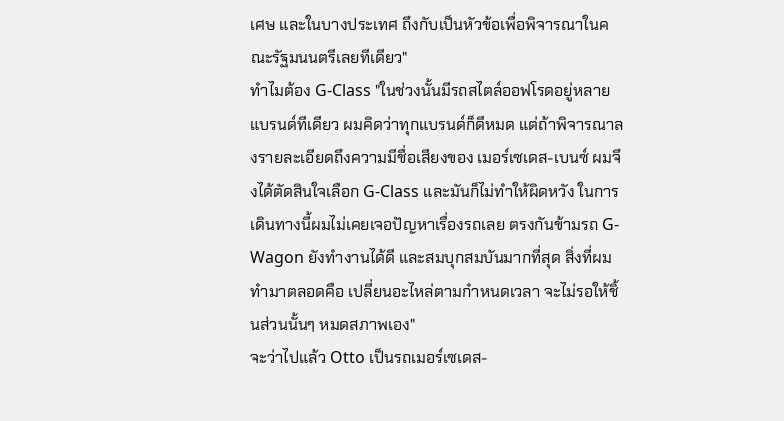เศษ และในบางประเทศ ถึงกับเป็นหัวข้อเพื่อพิจารณาในคณะรัฐมนนตรีเลยทีเดียว"
ทำไมต้อง G-Class "ในช่วงนั้นมีรถสไตล์ออฟโรดอยู่หลายแบรนด์ทีเดียว ผมคิดว่าทุกแบรนด์ก็ดีหมด แต่ถ้าพิจารณาลงรายละเอียดถึงความมีชื่อเสียงของ เมอร์เซเดส-เบนซ์ ผมจึงได้ตัดสินใจเลือก G-Class และมันก็ไม่ทำให้ผิดหวัง ในการเดินทางนี้ผมไม่เคยเจอปัญหาเรื่องรถเลย ตรงกันข้ามรถ G-Wagon ยังทำงานได้ดี และสมบุกสมบันมากที่สุด สิ่งที่ผมทำมาตลอดคือ เปลี่ยนอะไหล่ตามกำหนดเวลา จะไม่รอให้ชิ้นส่วนนั้นๆ หมดสภาพเอง"
จะว่าไปแล้ว Otto เป็นรถเมอร์เซเดส-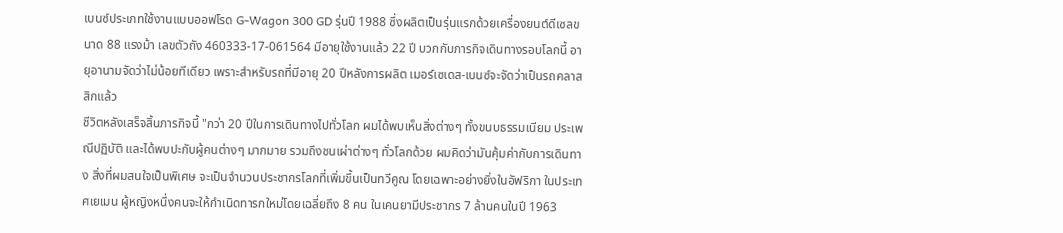เบนซ์ประเภทใช้งานแบบออฟโรด G-Wagon 300 GD รุ่นปี 1988 ซึ่งผลิตเป็นรุ่นแรกด้วยเครื่องยนต์ดีเซลขนาด 88 แรงม้า เลขตัวถัง 460333-17-061564 มีอายุใช้งานแล้ว 22 ปี บวกกับภารกิจเดินทางรอบโลกนี้ อายุอานามจัดว่าไม่น้อยทีเดียว เพราะสำหรับรถที่มีอายุ 20 ปีหลังการผลิต เมอร์เซเดส-เบนซ์จะจัดว่าเป็นรถคลาสสิกแล้ว
ชีวิตหลังเสร็จสิ้นภารกิจนี้ "กว่า 20 ปีในการเดินทางไปทั่วโลก ผมได้พบเห็นสิ่งต่างๆ ทั้งขนบธรรมเนียม ประเพณีปฏิบัติ และได้พบปะกับผู้คนต่างๆ มากมาย รวมถึงชนเผ่าต่างๆ ทั่วโลกด้วย ผมคิดว่ามันคุ้มค่ากับการเดินทาง สิ่งที่ผมสนใจเป็นพิเศษ จะเป็นจำนวนประชากรโลกที่เพิ่มขึ้นเป็นทวีคูณ โดยเฉพาะอย่างยิ่งในอัฟริกา ในประเทศเยเมน ผู้หญิงหนึ่งคนจะให้กำเนิดทารกใหม่โดยเฉลี่ยถึง 8 คน ในเคนยามีประชากร 7 ล้านคนในปี 1963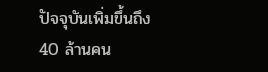ปัจจุบันเพิ่มขึ้นถึง 40 ล้านคน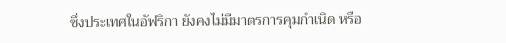ซึ่งประเทศในอัฟริกา ยังคงไม่มีมาตรการคุมกำเนิด หรือ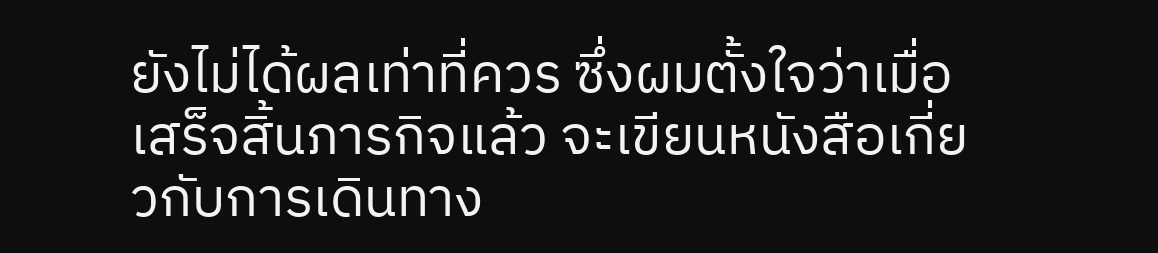ยังไม่ได้ผลเท่าที่ควร ซึ่งผมตั้งใจว่าเมื่อเสร็จสิ้นภารกิจแล้ว จะเขียนหนังสือเกี่ยวกับการเดินทาง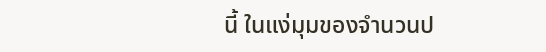นี้ ในแง่มุมของจำนวนป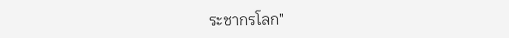ระชากรโลก"